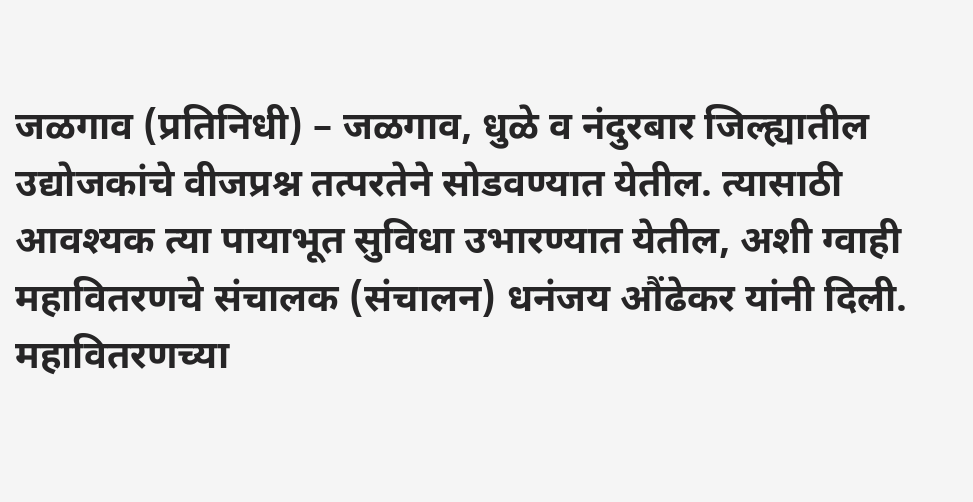जळगाव (प्रतिनिधी) – जळगाव, धुळे व नंदुरबार जिल्ह्यातील उद्योजकांचे वीजप्रश्न तत्परतेने सोडवण्यात येतील. त्यासाठी आवश्यक त्या पायाभूत सुविधा उभारण्यात येतील, अशी ग्वाही महावितरणचे संचालक (संचालन) धनंजय औंढेकर यांनी दिली.
महावितरणच्या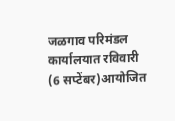जळगाव परिमंडल कार्यालयात रविवारी (6 सप्टेंबर)आयोजित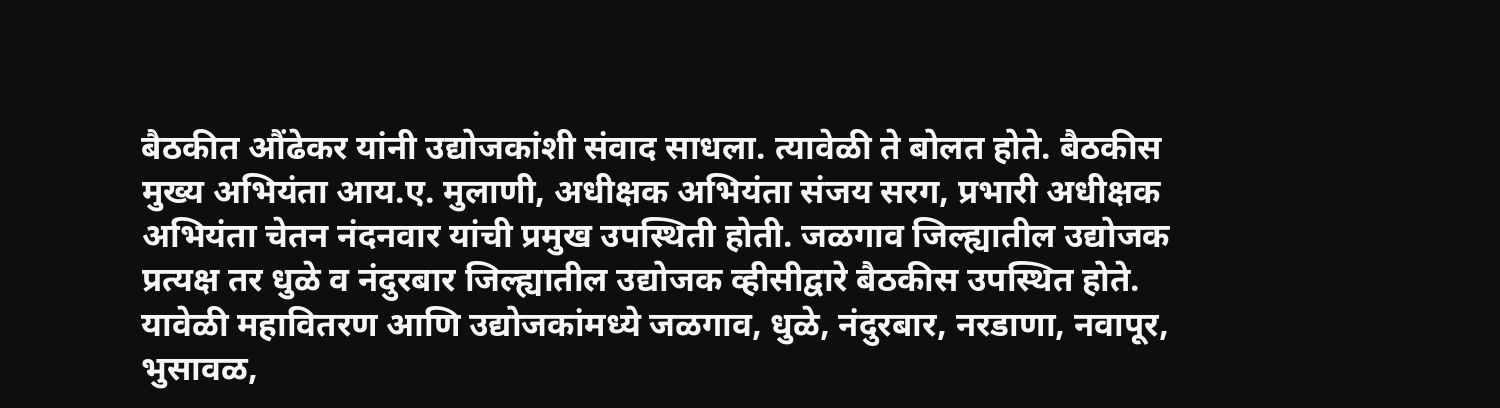बैठकीत औंढेकर यांनी उद्योजकांशी संवाद साधला. त्यावेळी ते बोलत होते. बैठकीस मुख्य अभियंता आय.ए. मुलाणी, अधीक्षक अभियंता संजय सरग, प्रभारी अधीक्षक अभियंता चेतन नंदनवार यांची प्रमुख उपस्थिती होती. जळगाव जिल्ह्यातील उद्योजक प्रत्यक्ष तर धुळे व नंदुरबार जिल्ह्यातील उद्योजक व्हीसीद्वारे बैठकीस उपस्थित होते.
यावेळी महावितरण आणि उद्योजकांमध्ये जळगाव, धुळे, नंदुरबार, नरडाणा, नवापूर, भुसावळ,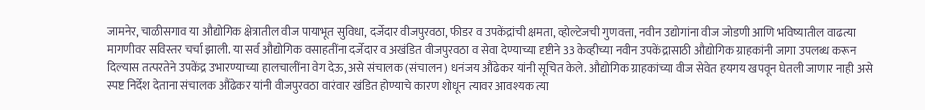जामनेर, चाळीसगाव या औद्योगिक क्षेत्रातील वीज पायाभूत सुविधा, दर्जेदार वीजपुरवठा, फीडर व उपकेंद्रांची क्षमता, व्होल्टेजची गुणवत्ता, नवीन उद्योगांना वीज जोडणी आणि भविष्यातील वाढत्या मागणीवर सविस्तर चर्चा झाली. या सर्व औद्योगिक वसाहतींना दर्जेदार व अखंडित वीजपुरवठा व सेवा देण्याच्या दृष्टीने 33 केव्हीच्या नवीन उपकेंद्रासाठी औद्योगिक ग्राहकांनी जागा उपलब्ध करून दिल्यास तत्परतेने उपकेंद्र उभारण्याच्या हालचालींना वेग देऊ, असे संचालक (संचालन) धनंजय औंढेकर यांनी सूचित केले. औद्योगिक ग्राहकांच्या वीज सेवेत हयगय खपवून घेतली जाणार नाही असे स्पष्ट निर्देश देताना संचालक औंढेकर यांनी वीजपुरवठा वारंवार खंडित होण्याचे कारण शोधून त्यावर आवश्यक त्या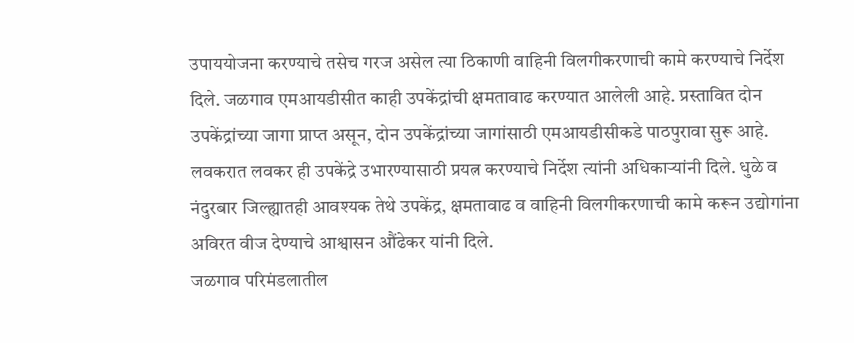उपाययोजना करण्याचे तसेच गरज असेल त्या ठिकाणी वाहिनी विलगीकरणाची कामे करण्याचे निर्देश दिले. जळगाव एमआयडीसीत काही उपकेंद्रांची क्षमतावाढ करण्यात आलेली आहे. प्रस्तावित दोन उपकेंद्रांच्या जागा प्राप्त असून, दोन उपकेंद्रांच्या जागांसाठी एमआयडीसीकडे पाठपुरावा सुरू आहे. लवकरात लवकर ही उपकेंद्रे उभारण्यासाठी प्रयत्न करण्याचे निर्देश त्यांनी अधिकाऱ्यांनी दिले. धुळे व नंदुरबार जिल्ह्यातही आवश्यक तेथे उपकेंद्र, क्षमतावाढ व वाहिनी विलगीकरणाची कामे करून उद्योगांना अविरत वीज देण्याचे आश्वासन औंढेकर यांनी दिले.
जळगाव परिमंडलातील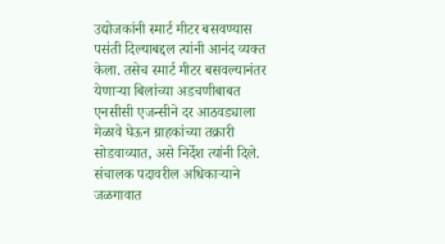उद्योजकांनी स्मार्ट मीटर बसवण्यास पसंती दिल्याबद्दल त्यांनी आनंद व्यक्त केला. तसेच स्मार्ट मीटर बसवल्यानंतर येणाऱ्या बिलांच्या अडचणीबाबत एनसीसी एजन्सीने दर आठवड्याला मेळावे घेऊन ग्राहकांच्या तक्रारी सोडवाव्यात, असे निर्देश त्यांनी दिले. संचालक पदावरील अधिकाऱ्याने जळगावात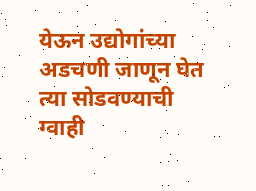येऊन उद्योगांच्या अडचणी जाणून घेत त्या सोडवण्याची ग्वाही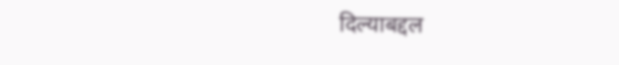दिल्याबद्दल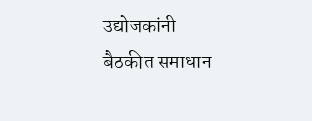उद्योजकांनी बैठकीत समाधान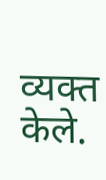व्यक्त केले.